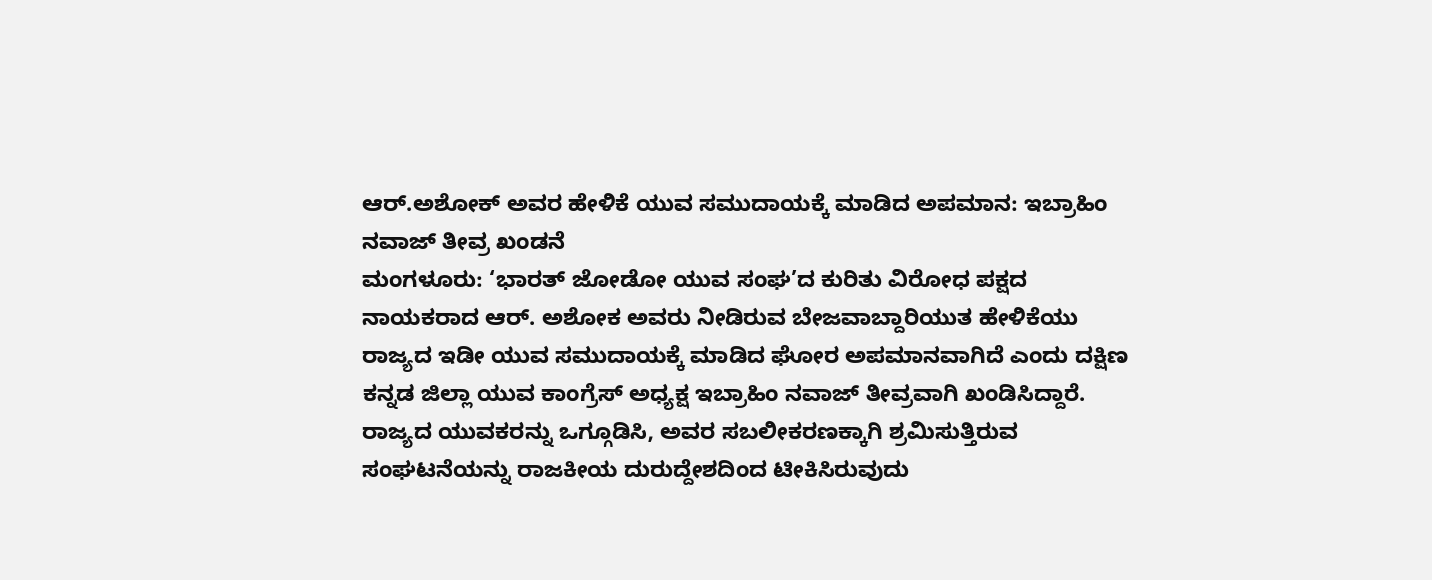ಆರ್.ಅಶೋಕ್ ಅವರ ಹೇಳಿಕೆ ಯುವ ಸಮುದಾಯಕ್ಕೆ ಮಾಡಿದ ಅಪಮಾನ: ಇಬ್ರಾಹಿಂ ನವಾಜ್ ತೀವ್ರ ಖಂಡನೆ
ಮಂಗಳೂರು: ‘ಭಾರತ್ ಜೋಡೋ ಯುವ ಸಂಘ’ದ ಕುರಿತು ವಿರೋಧ ಪಕ್ಷದ ನಾಯಕರಾದ ಆರ್. ಅಶೋಕ ಅವರು ನೀಡಿರುವ ಬೇಜವಾಬ್ದಾರಿಯುತ ಹೇಳಿಕೆಯು ರಾಜ್ಯದ ಇಡೀ ಯುವ ಸಮುದಾಯಕ್ಕೆ ಮಾಡಿದ ಘೋರ ಅಪಮಾನವಾಗಿದೆ ಎಂದು ದಕ್ಷಿಣ ಕನ್ನಡ ಜಿಲ್ಲಾ ಯುವ ಕಾಂಗ್ರೆಸ್ ಅಧ್ಯಕ್ಷ ಇಬ್ರಾಹಿಂ ನವಾಜ್ ತೀವ್ರವಾಗಿ ಖಂಡಿಸಿದ್ದಾರೆ.
ರಾಜ್ಯದ ಯುವಕರನ್ನು ಒಗ್ಗೂಡಿಸಿ, ಅವರ ಸಬಲೀಕರಣಕ್ಕಾಗಿ ಶ್ರಮಿಸುತ್ತಿರುವ ಸಂಘಟನೆಯನ್ನು ರಾಜಕೀಯ ದುರುದ್ದೇಶದಿಂದ ಟೀಕಿಸಿರುವುದು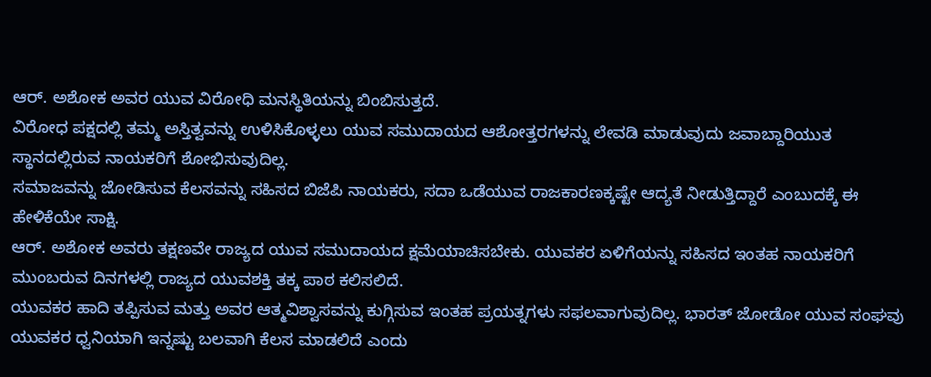ಆರ್. ಅಶೋಕ ಅವರ ಯುವ ವಿರೋಧಿ ಮನಸ್ಥಿತಿಯನ್ನು ಬಿಂಬಿಸುತ್ತದೆ.
ವಿರೋಧ ಪಕ್ಷದಲ್ಲಿ ತಮ್ಮ ಅಸ್ತಿತ್ವವನ್ನು ಉಳಿಸಿಕೊಳ್ಳಲು ಯುವ ಸಮುದಾಯದ ಆಶೋತ್ತರಗಳನ್ನು ಲೇವಡಿ ಮಾಡುವುದು ಜವಾಬ್ದಾರಿಯುತ ಸ್ಥಾನದಲ್ಲಿರುವ ನಾಯಕರಿಗೆ ಶೋಭಿಸುವುದಿಲ್ಲ.
ಸಮಾಜವನ್ನು ಜೋಡಿಸುವ ಕೆಲಸವನ್ನು ಸಹಿಸದ ಬಿಜೆಪಿ ನಾಯಕರು, ಸದಾ ಒಡೆಯುವ ರಾಜಕಾರಣಕ್ಕಷ್ಟೇ ಆದ್ಯತೆ ನೀಡುತ್ತಿದ್ದಾರೆ ಎಂಬುದಕ್ಕೆ ಈ ಹೇಳಿಕೆಯೇ ಸಾಕ್ಷಿ.
ಆರ್. ಅಶೋಕ ಅವರು ತಕ್ಷಣವೇ ರಾಜ್ಯದ ಯುವ ಸಮುದಾಯದ ಕ್ಷಮೆಯಾಚಿಸಬೇಕು. ಯುವಕರ ಏಳಿಗೆಯನ್ನು ಸಹಿಸದ ಇಂತಹ ನಾಯಕರಿಗೆ ಮುಂಬರುವ ದಿನಗಳಲ್ಲಿ ರಾಜ್ಯದ ಯುವಶಕ್ತಿ ತಕ್ಕ ಪಾಠ ಕಲಿಸಲಿದೆ.
ಯುವಕರ ಹಾದಿ ತಪ್ಪಿಸುವ ಮತ್ತು ಅವರ ಆತ್ಮವಿಶ್ವಾಸವನ್ನು ಕುಗ್ಗಿಸುವ ಇಂತಹ ಪ್ರಯತ್ನಗಳು ಸಫಲವಾಗುವುದಿಲ್ಲ. ಭಾರತ್ ಜೋಡೋ ಯುವ ಸಂಘವು ಯುವಕರ ಧ್ವನಿಯಾಗಿ ಇನ್ನಷ್ಟು ಬಲವಾಗಿ ಕೆಲಸ ಮಾಡಲಿದೆ ಎಂದು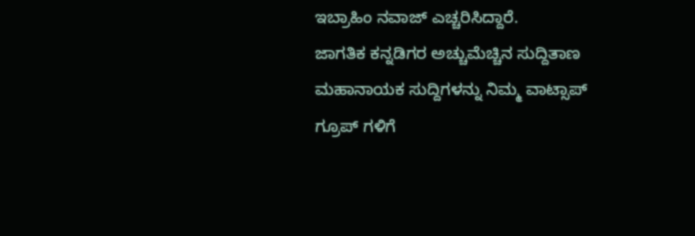ಇಬ್ರಾಹಿಂ ನವಾಜ್ ಎಚ್ಚರಿಸಿದ್ದಾರೆ.
ಜಾಗತಿಕ ಕನ್ನಡಿಗರ ಅಚ್ಚುಮೆಚ್ಚಿನ ಸುದ್ದಿತಾಣ ಮಹಾನಾಯಕ ಸುದ್ದಿಗಳನ್ನು ನಿಮ್ಮ ವಾಟ್ಸಾಪ್ ಗ್ರೂಪ್ ಗಳಿಗೆ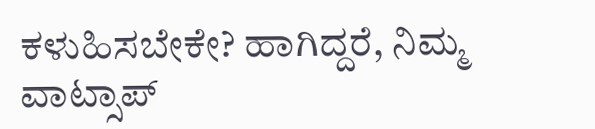ಕಳುಹಿಸಬೇಕೇ? ಹಾಗಿದ್ದರೆ, ನಿಮ್ಮ ವಾಟ್ಸಾಪ್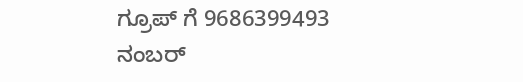ಗ್ರೂಪ್ ಗೆ 9686399493 ನಂಬರ್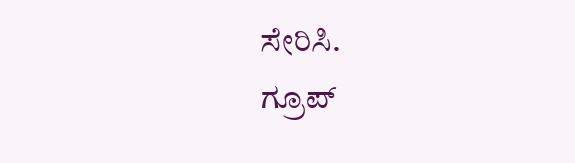ಸೇರಿಸಿ.
ಗ್ರೂಪ್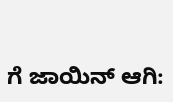ಗೆ ಜಾಯಿನ್ ಆಗಿ: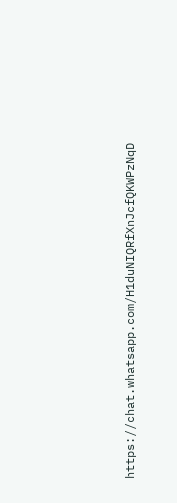https://chat.whatsapp.com/H1duNIQRfXnJcfQKWPzNqD